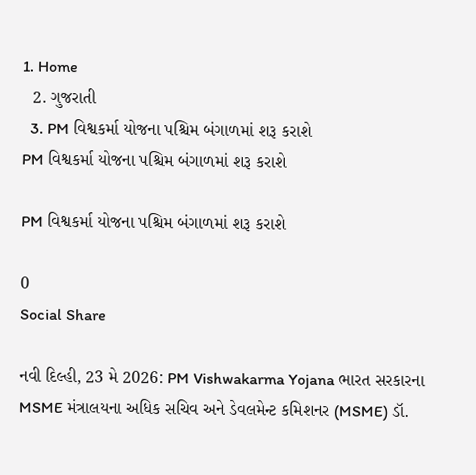1. Home
  2. ગુજરાતી
  3. PM વિશ્વકર્મા યોજના પશ્ચિમ બંગાળમાં શરૂ કરાશે
PM વિશ્વકર્મા યોજના પશ્ચિમ બંગાળમાં શરૂ કરાશે

PM વિશ્વકર્મા યોજના પશ્ચિમ બંગાળમાં શરૂ કરાશે

0
Social Share

નવી દિલ્હી, 23 મે 2026: PM Vishwakarma Yojana ભારત સરકારના MSME મંત્રાલયના અધિક સચિવ અને ડેવલમેન્ટ કમિશનર (MSME) ડૉ.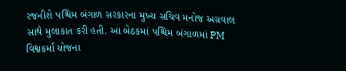રજનીશે પશ્ચિમ બંગાળ સરકારના મુખ્ય સચિવ મનોજ અગ્રવાલ સાથે મુલાકાત કરી હતી. આ બેઠકમાં પશ્ચિમ બંગાળમાં PM વિશ્વકર્મા યોજના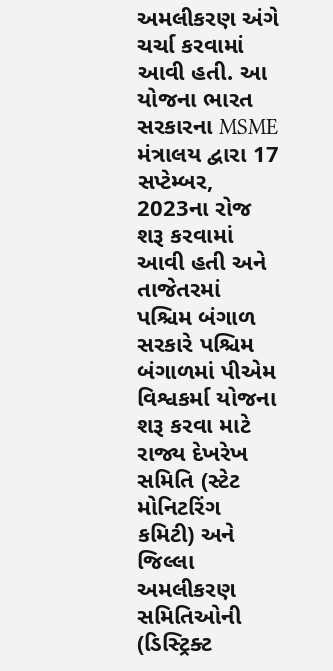અમલીકરણ અંગે ચર્ચા કરવામાં આવી હતી. આ યોજના ભારત સરકારના MSME મંત્રાલય દ્વારા 17 સપ્ટેમ્બર, 2023ના રોજ શરૂ કરવામાં આવી હતી અને તાજેતરમાં પશ્ચિમ બંગાળ સરકારે પશ્ચિમ બંગાળમાં પીએમ વિશ્વકર્મા યોજના શરૂ કરવા માટે રાજ્ય દેખરેખ સમિતિ (સ્ટેટ મોનિટરિંગ કમિટી) અને જિલ્લા અમલીકરણ સમિતિઓની (ડિસ્ટ્રિક્ટ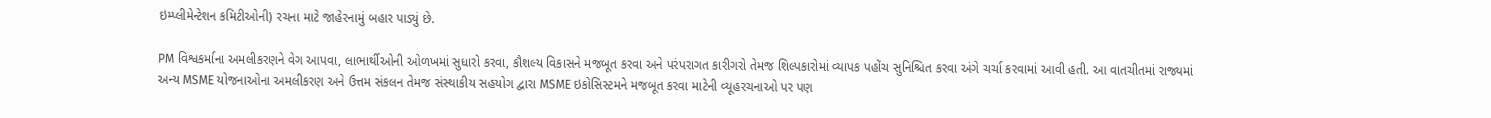ઇમ્પ્લીમેન્ટેશન કમિટીઓની) રચના માટે જાહેરનામું બહાર પાડ્યું છે.

PM વિશ્વકર્માના અમલીકરણને વેગ આપવા, લાભાર્થીઓની ઓળખમાં સુધારો કરવા, કૌશલ્ય વિકાસને મજબૂત કરવા અને પરંપરાગત કારીગરો તેમજ શિલ્પકારોમાં વ્યાપક પહોંચ સુનિશ્ચિત કરવા અંગે ચર્ચા કરવામાં આવી હતી. આ વાતચીતમાં રાજ્યમાં અન્ય MSME યોજનાઓના અમલીકરણ અને ઉત્તમ સંકલન તેમજ સંસ્થાકીય સહયોગ દ્વારા MSME ઇકોસિસ્ટમને મજબૂત કરવા માટેની વ્યૂહરચનાઓ પર પણ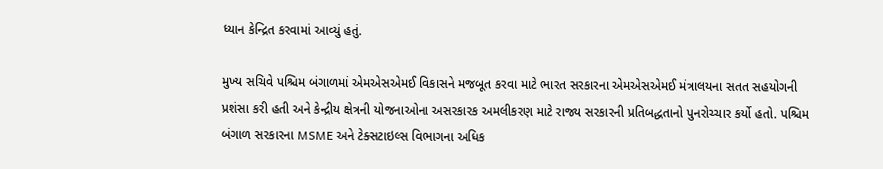ધ્યાન કેન્દ્રિત કરવામાં આવ્યું હતું.

મુખ્ય સચિવે પશ્ચિમ બંગાળમાં એમએસએમઈ વિકાસને મજબૂત કરવા માટે ભારત સરકારના એમએસએમઈ મંત્રાલયના સતત સહયોગની પ્રશંસા કરી હતી અને કેન્દ્રીય ક્ષેત્રની યોજનાઓના અસરકારક અમલીકરણ માટે રાજ્ય સરકારની પ્રતિબદ્ધતાનો પુનરોચ્ચાર કર્યો હતો. પશ્ચિમ બંગાળ સરકારના MSME અને ટેક્સટાઇલ્સ વિભાગના અધિક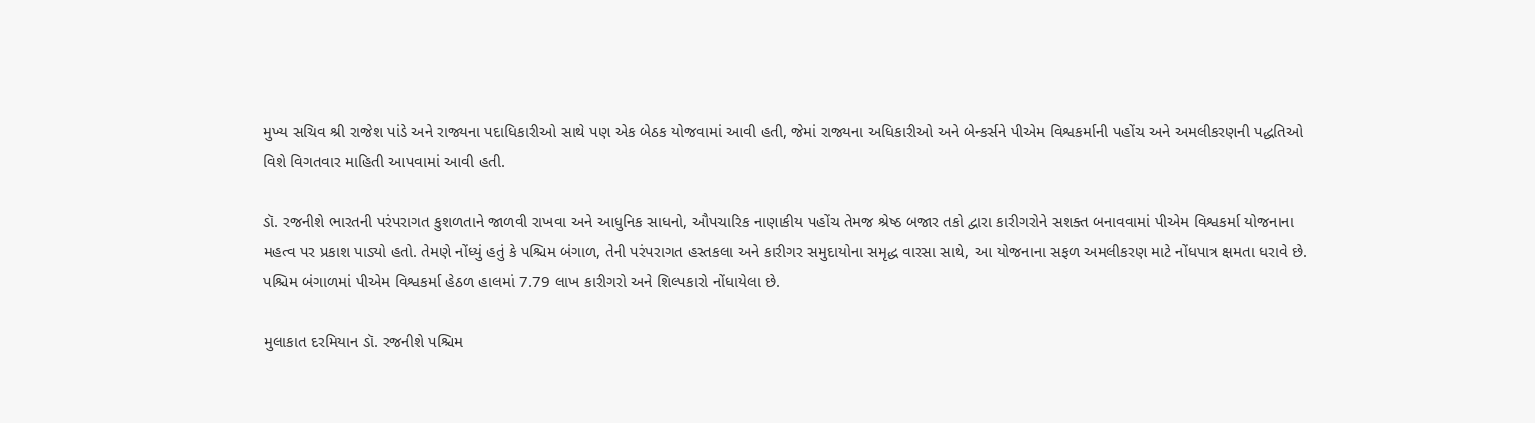મુખ્ય સચિવ શ્રી રાજેશ પાંડે અને રાજ્યના પદાધિકારીઓ સાથે પણ એક બેઠક યોજવામાં આવી હતી, જેમાં રાજ્યના અધિકારીઓ અને બેન્કર્સને પીએમ વિશ્વકર્માની પહોંચ અને અમલીકરણની પદ્ધતિઓ વિશે વિગતવાર માહિતી આપવામાં આવી હતી.

ડૉ. રજનીશે ભારતની પરંપરાગત કુશળતાને જાળવી રાખવા અને આધુનિક સાધનો, ઔપચારિક નાણાકીય પહોંચ તેમજ શ્રેષ્ઠ બજાર તકો દ્વારા કારીગરોને સશક્ત બનાવવામાં પીએમ વિશ્વકર્મા યોજનાના મહત્વ પર પ્રકાશ પાડ્યો હતો. તેમણે નોંધ્યું હતું કે પશ્ચિમ બંગાળ, તેની પરંપરાગત હસ્તકલા અને કારીગર સમુદાયોના સમૃદ્ધ વારસા સાથે, આ યોજનાના સફળ અમલીકરણ માટે નોંધપાત્ર ક્ષમતા ધરાવે છે. પશ્ચિમ બંગાળમાં પીએમ વિશ્વકર્મા હેઠળ હાલમાં 7.79 લાખ કારીગરો અને શિલ્પકારો નોંધાયેલા છે.

મુલાકાત દરમિયાન ડૉ. રજનીશે પશ્ચિમ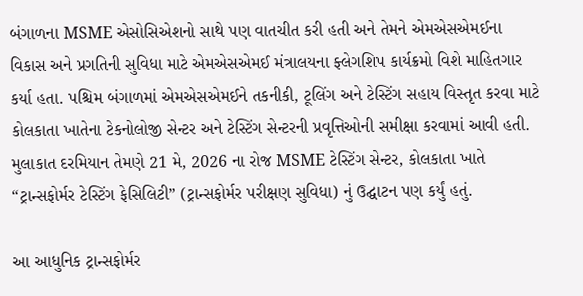બંગાળના MSME એસોસિએશનો સાથે પણ વાતચીત કરી હતી અને તેમને એમએસએમઈના વિકાસ અને પ્રગતિની સુવિધા માટે એમએસએમઈ મંત્રાલયના ફ્લેગશિપ કાર્યક્રમો વિશે માહિતગાર કર્યા હતા. પશ્ચિમ બંગાળમાં એમએસએમઈને તકનીકી, ટૂલિંગ અને ટેસ્ટિંગ સહાય વિસ્તૃત કરવા માટે કોલકાતા ખાતેના ટેકનોલોજી સેન્ટર અને ટેસ્ટિંગ સેન્ટરની પ્રવૃત્તિઓની સમીક્ષા કરવામાં આવી હતી. મુલાકાત દરમિયાન તેમણે 21 મે, 2026 ના રોજ MSME ટેસ્ટિંગ સેન્ટર, કોલકાતા ખાતે “ટ્રાન્સફોર્મર ટેસ્ટિંગ ફેસિલિટી” (ટ્રાન્સફોર્મર પરીક્ષણ સુવિધા) નું ઉદ્ઘાટન પણ કર્યું હતું.

આ આધુનિક ટ્રાન્સફોર્મર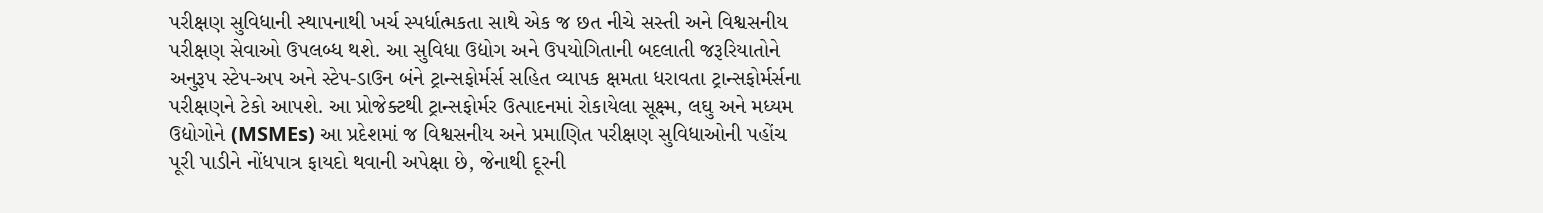પરીક્ષણ સુવિધાની સ્થાપનાથી ખર્ચ સ્પર્ધાત્મકતા સાથે એક જ છત નીચે સસ્તી અને વિશ્વસનીય પરીક્ષણ સેવાઓ ઉપલબ્ધ થશે. આ સુવિધા ઉદ્યોગ અને ઉપયોગિતાની બદલાતી જરૂરિયાતોને અનુરૂપ સ્ટેપ-અપ અને સ્ટેપ-ડાઉન બંને ટ્રાન્સફોર્મર્સ સહિત વ્યાપક ક્ષમતા ધરાવતા ટ્રાન્સફોર્મર્સના પરીક્ષણને ટેકો આપશે. આ પ્રોજેક્ટથી ટ્રાન્સફોર્મર ઉત્પાદનમાં રોકાયેલા સૂક્ષ્મ, લઘુ અને મધ્યમ ઉદ્યોગોને (MSMEs) આ પ્રદેશમાં જ વિશ્વસનીય અને પ્રમાણિત પરીક્ષણ સુવિધાઓની પહોંચ પૂરી પાડીને નોંધપાત્ર ફાયદો થવાની અપેક્ષા છે, જેનાથી દૂરની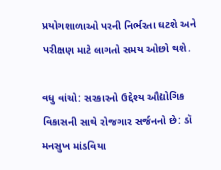પ્રયોગશાળાઓ પરની નિર્ભરતા ઘટશે અને પરીક્ષણ માટે લાગતો સમય ઓછો થશે.

વધુ વાંચો: સરકારનો ઉદ્દેશ્ય ઔદ્યોગિક વિકાસની સાથે રોજગાર સર્જનનો છે: ડૉ મનસુખ માંડવિયા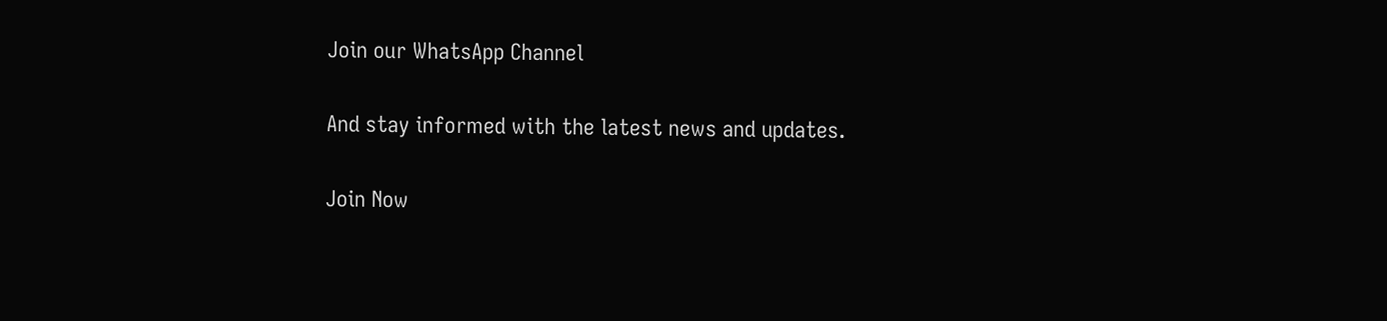Join our WhatsApp Channel

And stay informed with the latest news and updates.

Join Now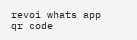revoi whats app qr code